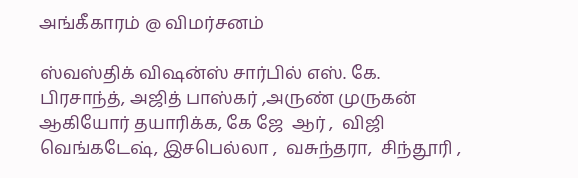அங்கீகாரம் @ விமர்சனம்

ஸ்வஸ்திக் விஷன்ஸ் சார்பில் எஸ். கே. பிரசாந்த், அஜித் பாஸ்கர் ,அருண் முருகன் ஆகியோர் தயாரிக்க, கே ஜே  ஆர் ,  விஜி வெங்கடேஷ், இசபெல்லா ,  வசுந்தரா,  சிந்தூரி ,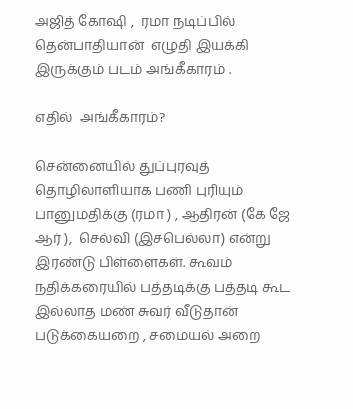அஜித் கோஷி ,  ரமா நடிப்பில் தென்பாதியான்  எழுதி இயக்கி இருக்கும் படம் அங்கீகாரம் .

எதில்  அங்கீகாரம்?

சென்னையில் துப்புரவுத் தொழிலாளியாக பணி புரியும் பானுமதிக்கு (ரமா ) , ஆதிரன் (கே ஜே  ஆர் ),  செல்வி (இசபெல்லா) என்று இரண்டு பிள்ளைகள். கூவம் நதிக்கரையில் பத்தடிக்கு பத்தடி கூட இல்லாத மண் சுவர் வீடுதான் படுக்கையறை , சமையல் அறை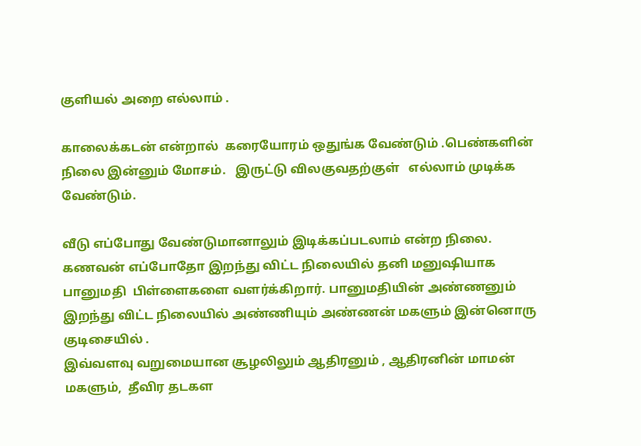குளியல் அறை எல்லாம் .

காலைக்கடன் என்றால்  கரையோரம் ஒதுங்க வேண்டும் .பெண்களின் நிலை இன்னும் மோசம்.   இருட்டு விலகுவதற்குள்   எல்லாம் முடிக்க வேண்டும்.

வீடு எப்போது வேண்டுமானாலும் இடிக்கப்படலாம் என்ற நிலை.  கணவன் எப்போதோ இறந்து விட்ட நிலையில் தனி மனுஷியாக பானுமதி  பிள்ளைகளை வளர்க்கிறார். பானுமதியின் அண்ணனும் இறந்து விட்ட நிலையில் அண்ணியும் அண்ணன் மகளும் இன்னொரு குடிசையில் .
இவ்வளவு வறுமையான சூழலிலும் ஆதிரனும் , ஆதிரனின் மாமன் மகளும்,  தீவிர தடகள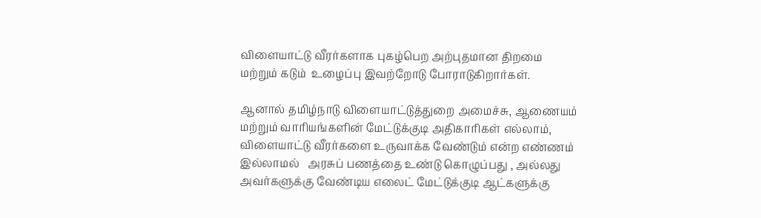விளையாட்டு வீரர்களாக புகழ்பெற அற்புதமான திறமை மற்றும் கடும்  உழைப்பு இவற்றோடு போராடுகிறார்கள்.

ஆனால் தமிழ்நாடு விளையாட்டுத்துறை அமைச்சு, ஆணையம் மற்றும் வாரியங்களின் மேட்டுக்குடி அதிகாரிகள் எல்லாம்,  விளையாட்டு வீரர்களை உருவாக்க வேண்டும் என்ற எண்ணம் இல்லாமல்   அரசுப் பணத்தை உண்டு கொழுப்பது , அல்லது அவர்களுக்கு வேண்டிய எலைட் மேட்டுக்குடி ஆட்களுக்கு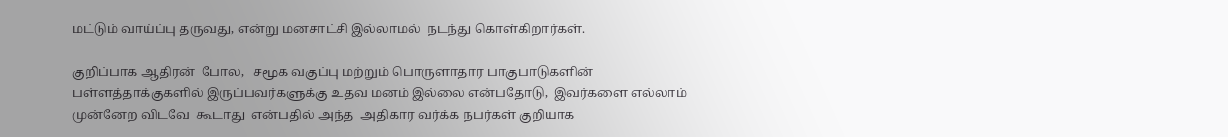மட்டும் வாய்ப்பு தருவது, என்று மனசாட்சி இல்லாமல்  நடந்து கொள்கிறார்கள்.

குறிப்பாக ஆதிரன்  போல,   சமூக வகுப்பு மற்றும் பொருளாதார பாகுபாடுகளின்  பள்ளத்தாக்குகளில் இருப்பவர்களுக்கு உதவ மனம் இல்லை என்பதோடு,  இவர்களை எல்லாம் முன்னேற விடவே  கூடாது  என்பதில் அந்த  அதிகார வர்க்க நபர்கள் குறியாக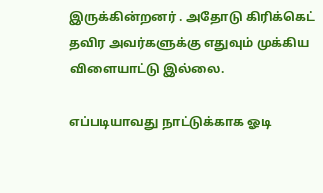இருக்கின்றனர் . அதோடு கிரிக்கெட் தவிர அவர்களுக்கு எதுவும் முக்கிய விளையாட்டு இல்லை.

எப்படியாவது நாட்டுக்காக ஓடி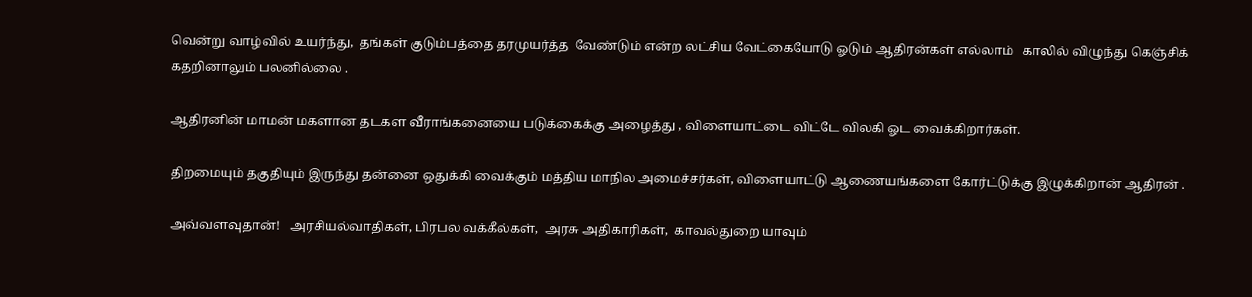வென்று வாழ்வில் உயர்ந்து,  தங்கள் குடும்பத்தை தரமுயர்த்த  வேண்டும் என்ற லட்சிய வேட்கையோடு ஓடும் ஆதிரன்கள் எல்லாம்   காலில் விழுந்து கெஞ்சிக்  கதறினாலும் பலனில்லை .

ஆதிரனின் மாமன் மகளான தடகள வீராங்கனையை படுக்கைக்கு அழைத்து , விளையாட்டை விட்டே விலகி ஓட வைக்கிறார்கள்.

திறமையும் தகுதியும் இருந்து தன்னை ஒதுக்கி வைக்கும் மத்திய மாநில அமைச்சர்கள், விளையாட்டு ஆணையங்களை கோர்ட்டுக்கு இழுக்கிறான் ஆதிரன் .

அவ்வளவுதான்!   அரசியல்வாதிகள், பிரபல வக்கீல்கள்,  அரசு அதிகாரிகள்,  காவல்துறை யாவும்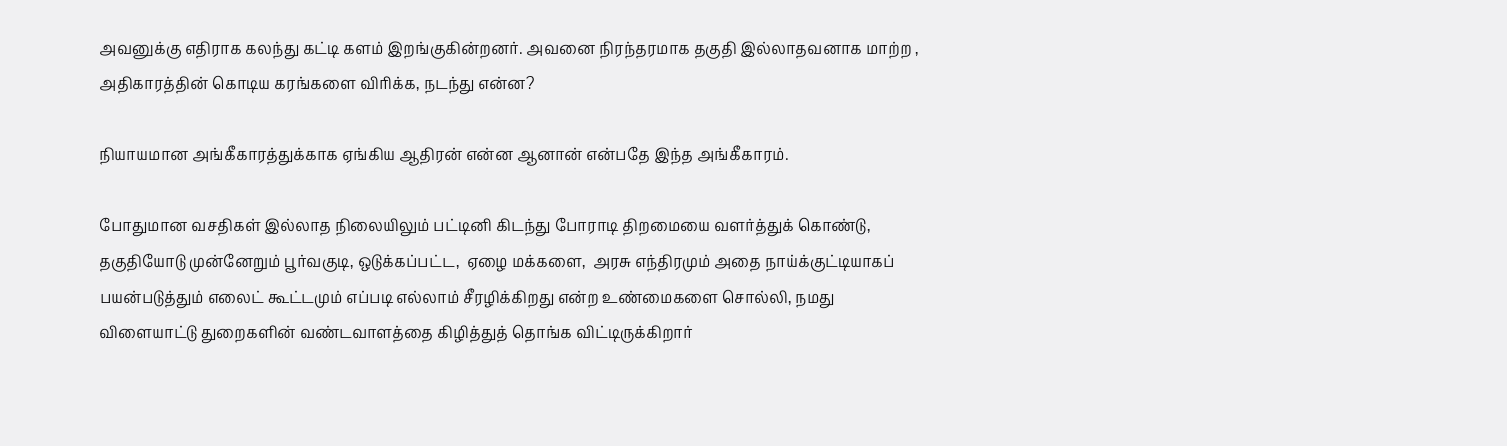அவனுக்கு எதிராக கலந்து கட்டி களம் இறங்குகின்றனர். அவனை நிரந்தரமாக தகுதி இல்லாதவனாக மாற்ற , அதிகாரத்தின் கொடிய கரங்களை விரிக்க, நடந்து என்ன?

நியாயமான அங்கீகாரத்துக்காக ஏங்கிய ஆதிரன் என்ன ஆனான் என்பதே இந்த அங்கீகாரம்.

போதுமான வசதிகள் இல்லாத நிலையிலும் பட்டினி கிடந்து போராடி திறமையை வளர்த்துக் கொண்டு,  தகுதியோடு முன்னேறும் பூர்வகுடி, ஒடுக்கப்பட்ட,  ஏழை மக்களை,  அரசு எந்திரமும் அதை நாய்க்குட்டியாகப்  பயன்படுத்தும் எலைட் கூட்டமும் எப்படி எல்லாம் சீரழிக்கிறது என்ற உண்மைகளை சொல்லி, நமது விளையாட்டு துறைகளின் வண்டவாளத்தை கிழித்துத் தொங்க விட்டிருக்கிறார்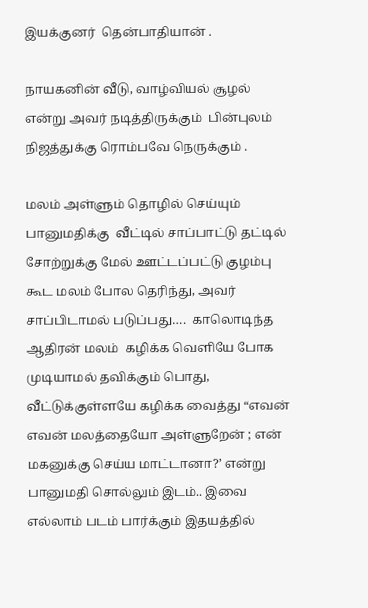இயக்குனர்  தென்பாதியான் .

நாயகனின் வீடு, வாழ்வியல் சூழல் என்று அவர் நடித்திருக்கும்  பின்புலம்  நிஜத்துக்கு ரொம்பவே நெருக்கும் .

மலம் அள்ளும் தொழில் செய்யும் பானுமதிக்கு  வீட்டில் சாப்பாட்டு தட்டில் சோற்றுக்கு மேல் ஊட்டப்பட்டு குழம்பு கூட மலம் போல தெரிந்து, அவர் சாப்பிடாமல் படுப்பது….  காலொடிந்த ஆதிரன் மலம்  கழிக்க வெளியே போக முடியாமல் தவிக்கும் பொது,  வீட்டுக்குள்ளயே கழிக்க வைத்து “எவன் எவன் மலத்தையோ அள்ளுறேன் ; என் மகனுக்கு செய்ய மாட்டானா?’ என்று பானுமதி சொல்லும் இடம்.. இவை  எல்லாம் படம் பார்க்கும் இதயத்தில்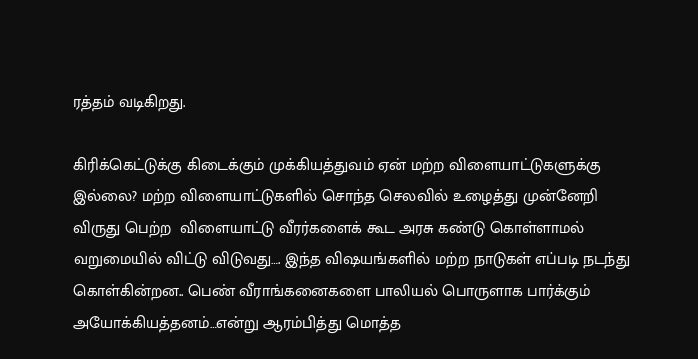ரத்தம் வடிகிறது.

கிரிக்கெட்டுக்கு கிடைக்கும் முக்கியத்துவம் ஏன் மற்ற விளையாட்டுகளுக்கு இல்லை? மற்ற விளையாட்டுகளில் சொந்த செலவில் உழைத்து முன்னேறி விருது பெற்ற  விளையாட்டு வீரர்களைக் கூட அரசு கண்டு கொள்ளாமல் வறுமையில் விட்டு விடுவது…. இந்த விஷயங்களில் மற்ற நாடுகள் எப்படி நடந்து கொள்கின்றன.. பெண் வீராங்கனைகளை பாலியல் பொருளாக பார்க்கும் அயோக்கியத்தனம்…என்று ஆரம்பித்து மொத்த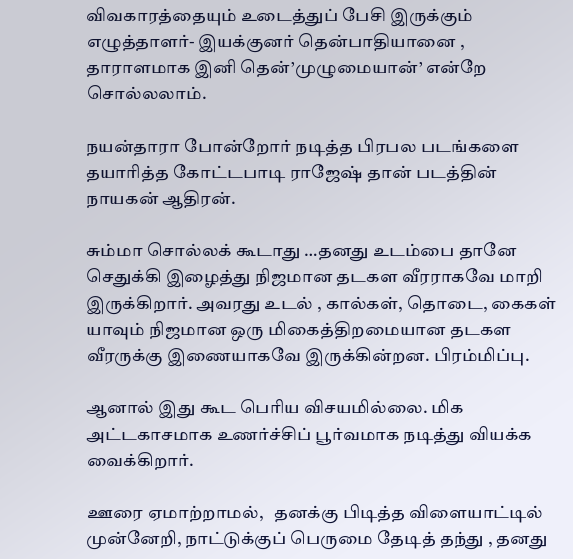விவகாரத்தையும் உடைத்துப் பேசி இருக்கும் எழுத்தாளர்- இயக்குனர் தென்பாதியானை , தாராளமாக இனி தென்’முழுமையான்’ என்றே சொல்லலாம்.

நயன்தாரா போன்றோர் நடித்த பிரபல படங்களை தயாரித்த கோட்டபாடி ராஜேஷ் தான் படத்தின் நாயகன் ஆதிரன்.

சும்மா சொல்லக் கூடாது …தனது உடம்பை தானே  செதுக்கி இழைத்து நிஜமான தடகள வீரராகவே மாறி இருக்கிறார். அவரது உடல் , கால்கள், தொடை, கைகள் யாவும் நிஜமான ஒரு மிகைத்திறமையான தடகள  வீரருக்கு இணையாகவே இருக்கின்றன. பிரம்மிப்பு.

ஆனால் இது கூட பெரிய விசயமில்லை. மிக அட்டகாசமாக உணர்ச்சிப் பூர்வமாக நடித்து வியக்க வைக்கிறார்.

ஊரை ஏமாற்றாமல்,   தனக்கு பிடித்த விளையாட்டில் முன்னேறி, நாட்டுக்குப் பெருமை தேடித் தந்து , தனது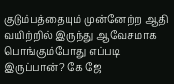குடும்பத்தையும் முன்னேற்ற ஆதி வயிற்றில் இருந்து ஆவேசமாக பொங்கும்போது எப்படி இருப்பான்? கே ஜே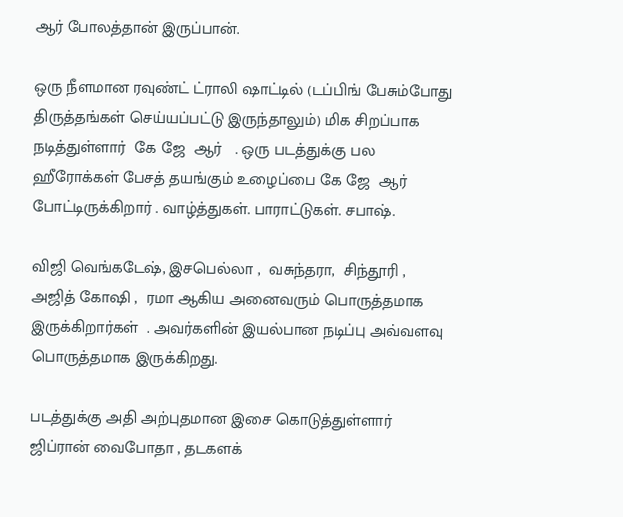ஆர் போலத்தான் இருப்பான்.

ஒரு நீளமான ரவுண்ட் ட்ராலி ஷாட்டில் (டப்பிங் பேசும்போது திருத்தங்கள் செய்யப்பட்டு இருந்தாலும்) மிக சிறப்பாக நடித்துள்ளார்  கே ஜே  ஆர்   . ஒரு படத்துக்கு பல ஹீரோக்கள் பேசத் தயங்கும் உழைப்பை கே ஜே  ஆர் போட்டிருக்கிறார் . வாழ்த்துகள். பாராட்டுகள். சபாஷ்.

விஜி வெங்கடேஷ், இசபெல்லா ,  வசுந்தரா,  சிந்தூரி , அஜித் கோஷி ,  ரமா ஆகிய அனைவரும் பொருத்தமாக இருக்கிறார்கள்  . அவர்களின் இயல்பான நடிப்பு அவ்வளவு பொருத்தமாக இருக்கிறது.

படத்துக்கு அதி அற்புதமான இசை கொடுத்துள்ளார் ஜிப்ரான் வைபோதா , தடகளக்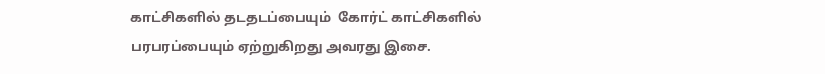காட்சிகளில் தடதடப்பையும்  கோர்ட் காட்சிகளில்   பரபரப்பையும் ஏற்றுகிறது அவரது இசை.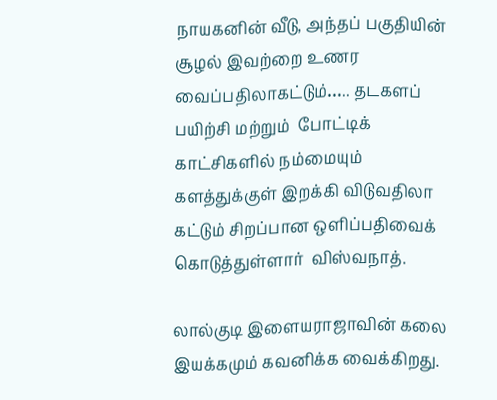நாயகனின் வீடு, அந்தப் பகுதியின் சூழல் இவற்றை உணர வைப்பதிலாகட்டும்….. தடகளப் பயிற்சி மற்றும்  போட்டிக் காட்சிகளில் நம்மையும் களத்துக்குள் இறக்கி விடுவதிலா கட்டும் சிறப்பான ஒளிப்பதிவைக் கொடுத்துள்ளார்  விஸ்வநாத்.

லால்குடி இளையராஜாவின் கலை இயக்கமும் கவனிக்க வைக்கிறது.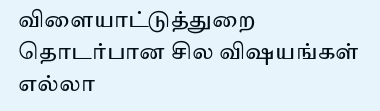விளையாட்டுத்துறை தொடர்பான சில விஷயங்கள் எல்லா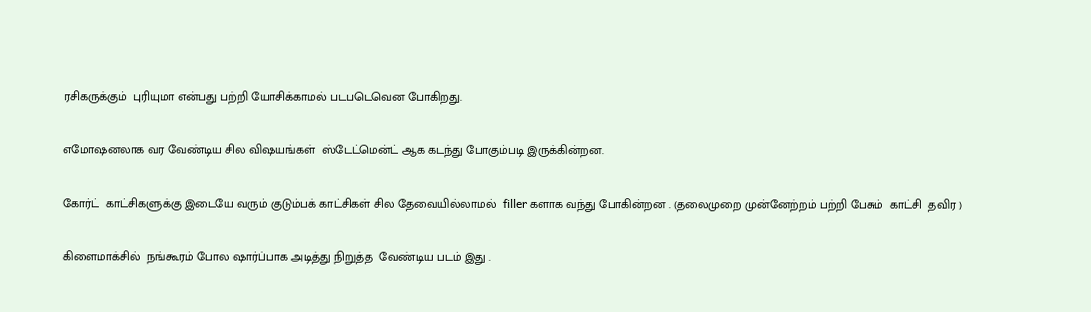ரசிகருக்கும்  புரியுமா என்பது பற்றி யோசிக்காமல் படபடெவென போகிறது.

எமோஷனலாக வர வேண்டிய சில விஷயங்கள்  ஸ்டேட்மென்ட் ஆக கடந்து போகும்படி இருக்கின்றன.

கோர்ட்  காட்சிகளுக்கு இடையே வரும் குடும்பக் காட்சிகள் சில தேவையில்லாமல்  filler களாக வந்து போகின்றன . (தலைமுறை முன்னேற்றம் பற்றி பேசும்  காட்சி  தவிர )

கிளைமாக்சில்  நங்கூரம் போல ஷார்ப்பாக அடித்து நிறுத்த  வேண்டிய படம் இது .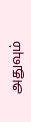அதுவும்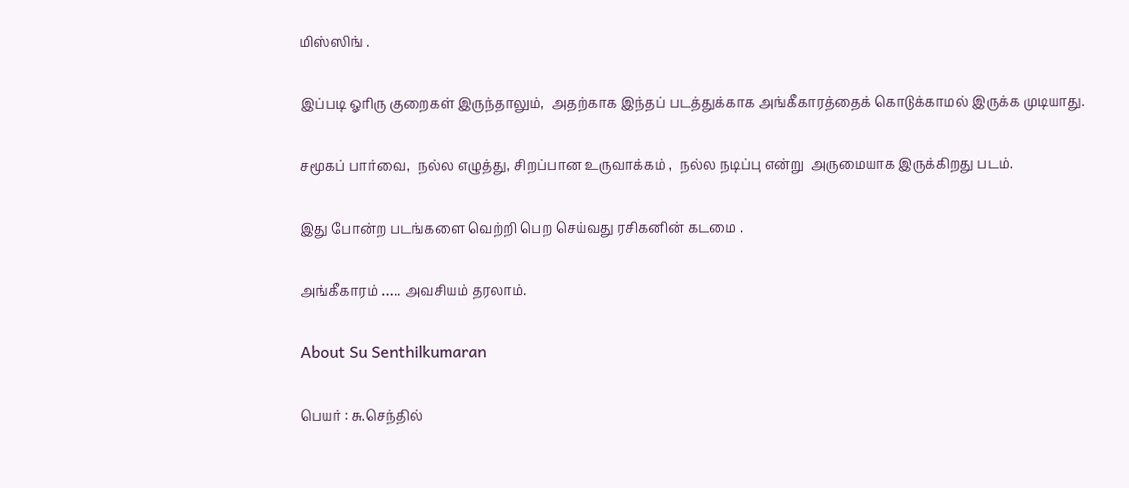மிஸ்ஸிங் .

இப்படி ஓரிரு குறைகள் இருந்தாலும்,  அதற்காக இந்தப் படத்துக்காக அங்கீகாரத்தைக் கொடுக்காமல் இருக்க முடியாது.

சமூகப் பார்வை,  நல்ல எழுத்து, சிறப்பான உருவாக்கம் ,  நல்ல நடிப்பு என்று  அருமையாக இருக்கிறது படம்.

இது போன்ற படங்களை வெற்றி பெற செய்வது ரசிகனின் கடமை .

அங்கீகாரம் ….. அவசியம் தரலாம்.

About Su Senthilkumaran

பெயர் : சு.செந்தில்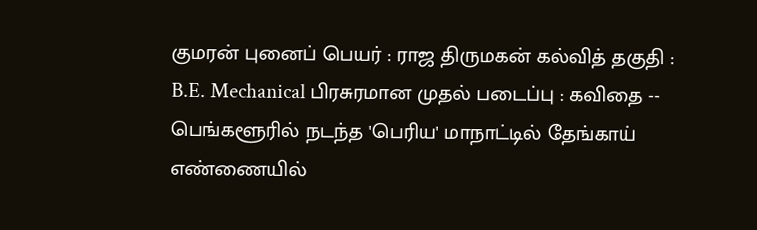குமரன் புனைப் பெயர் : ராஜ திருமகன் கல்வித் தகுதி : B.E. Mechanical பிரசுரமான முதல் படைப்பு : கவிதை -- பெங்களூரில் நடந்த 'பெரிய' மாநாட்டில் தேங்காய் எண்ணையில்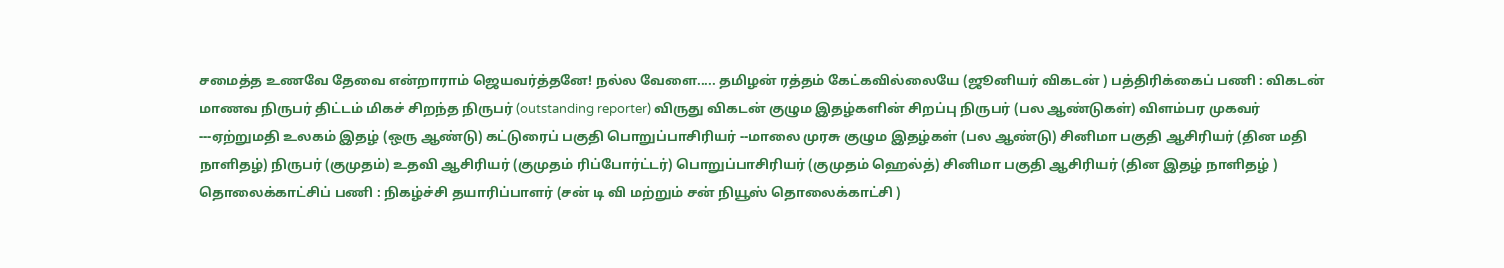சமைத்த உணவே தேவை என்றாராம் ஜெயவர்த்தனே! நல்ல வேளை..... தமிழன் ரத்தம் கேட்கவில்லையே (ஜூனியர் விகடன் ) பத்திரிக்கைப் பணி : விகடன் மாணவ நிருபர் திட்டம் மிகச் சிறந்த நிருபர் (outstanding reporter) விருது விகடன் குழும இதழ்களின் சிறப்பு நிருபர் (பல ஆண்டுகள்) விளம்பர முகவர் ---ஏற்றுமதி உலகம் இதழ் (ஒரு ஆண்டு) கட்டுரைப் பகுதி பொறுப்பாசிரியர் --மாலை முரசு குழும இதழ்கள் (பல ஆண்டு) சினிமா பகுதி ஆசிரியர் (தின மதி நாளிதழ்) நிருபர் (குமுதம்) உதவி ஆசிரியர் (குமுதம் ரிப்போர்ட்டர்) பொறுப்பாசிரியர் (குமுதம் ஹெல்த்) சினிமா பகுதி ஆசிரியர் (தின இதழ் நாளிதழ் ) தொலைக்காட்சிப் பணி : நிகழ்ச்சி தயாரிப்பாளர் (சன் டி வி மற்றும் சன் நியூஸ் தொலைக்காட்சி )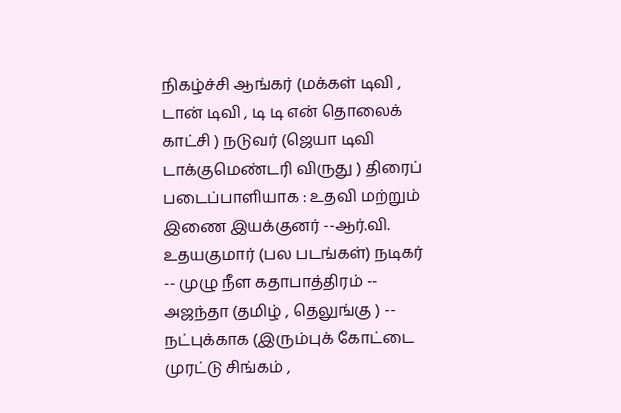நிகழ்ச்சி ஆங்கர் (மக்கள் டிவி , டான் டிவி , டி டி என் தொலைக் காட்சி ) நடுவர் (ஜெயா டிவி டாக்குமெண்டரி விருது ) திரைப் படைப்பாளியாக : உதவி மற்றும் இணை இயக்குனர் --ஆர்.வி. உதயகுமார் (பல படங்கள்) நடிகர் -- முழு நீள கதாபாத்திரம் -- அஜந்தா (தமிழ் , தெலுங்கு ) -- நட்புக்காக (இரும்புக் கோட்டை முரட்டு சிங்கம் ,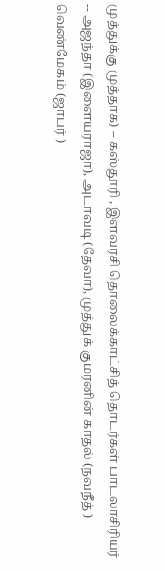முத்துக்கு முத்தாக) -- கஸ்தூரி , இளவரசி தொலைக்காட்சித் தொடர்கள் பாடலாசிரியர் -- அஜந்தா (இளையராஜா), அடாவடி (தேவா), முத்துக் குமரனின் காதல் (நவநீத் ) வெண்மேகம் (ஜாபர் )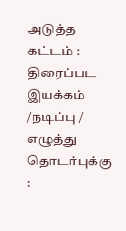அடுத்த கட்டம் : திரைப்பட இயக்கம் /நடிப்பு / எழுத்து தொடர்புக்கு :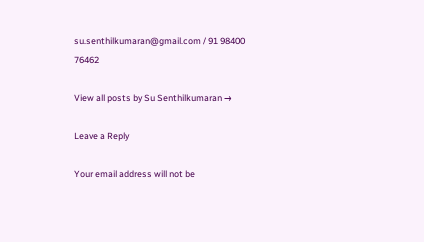su.senthilkumaran@gmail.com / 91 98400 76462

View all posts by Su Senthilkumaran →

Leave a Reply

Your email address will not be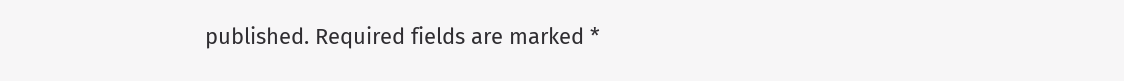published. Required fields are marked *